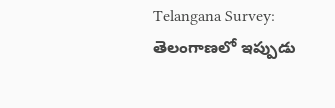Telangana Survey: తెలంగాణలో ఇప్పుడు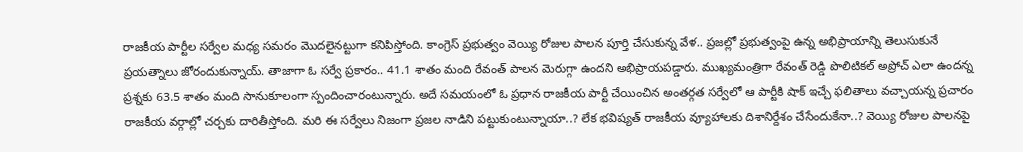రాజకీయ పార్టీల సర్వేల మధ్య సమరం మొదలైనట్టుగా కనిపిస్తోంది. కాంగ్రెస్ ప్రభుత్వం వెయ్యి రోజుల పాలన పూర్తి చేసుకున్న వేళ.. ప్రజల్లో ప్రభుత్వంపై ఉన్న అభిప్రాయాన్ని తెలుసుకునే ప్రయత్నాలు జోరందుకున్నాయ్. తాజాగా ఓ సర్వే ప్రకారం.. 41.1 శాతం మంది రేవంత్ పాలన మెరుగ్గా ఉందని అభిప్రాయపడ్డారు. ముఖ్యమంత్రిగా రేవంత్ రెడ్డి పొలిటికల్ అప్రోచ్ ఎలా ఉందన్న ప్రశ్నకు 63.5 శాతం మంది సానుకూలంగా స్పందించారంటున్నారు. అదే సమయంలో ఓ ప్రధాన రాజకీయ పార్టీ చేయించిన అంతర్గత సర్వేలో ఆ పార్టీకి షాక్ ఇచ్చే ఫలితాలు వచ్చాయన్న ప్రచారం రాజకీయ వర్గాల్లో చర్చకు దారితీస్తోంది. మరి ఈ సర్వేలు నిజంగా ప్రజల నాడిని పట్టుకుంటున్నాయా..? లేక భవిష్యత్ రాజకీయ వ్యూహాలకు దిశానిర్దేశం చేసేందుకేనా..? వెయ్యి రోజుల పాలనపై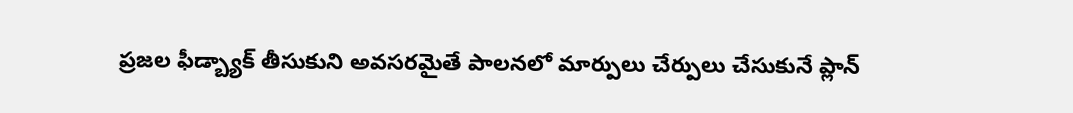ప్రజల ఫీడ్బ్యాక్ తీసుకుని అవసరమైతే పాలనలో మార్పులు చేర్పులు చేసుకునే ప్లాన్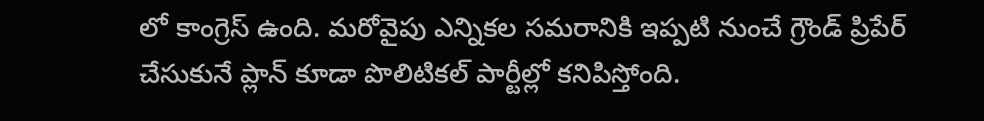లో కాంగ్రెస్ ఉంది. మరోవైపు ఎన్నికల సమరానికి ఇప్పటి నుంచే గ్రౌండ్ ప్రిపేర్ చేసుకునే ప్లాన్ కూడా పొలిటికల్ పార్టీల్లో కనిపిస్తోంది.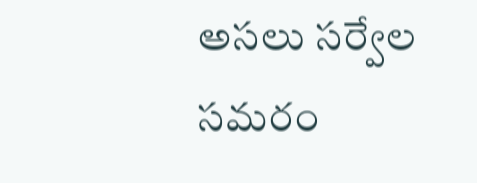అసలు సర్వేల సమరం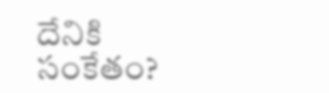దేనికి సంకేతం?